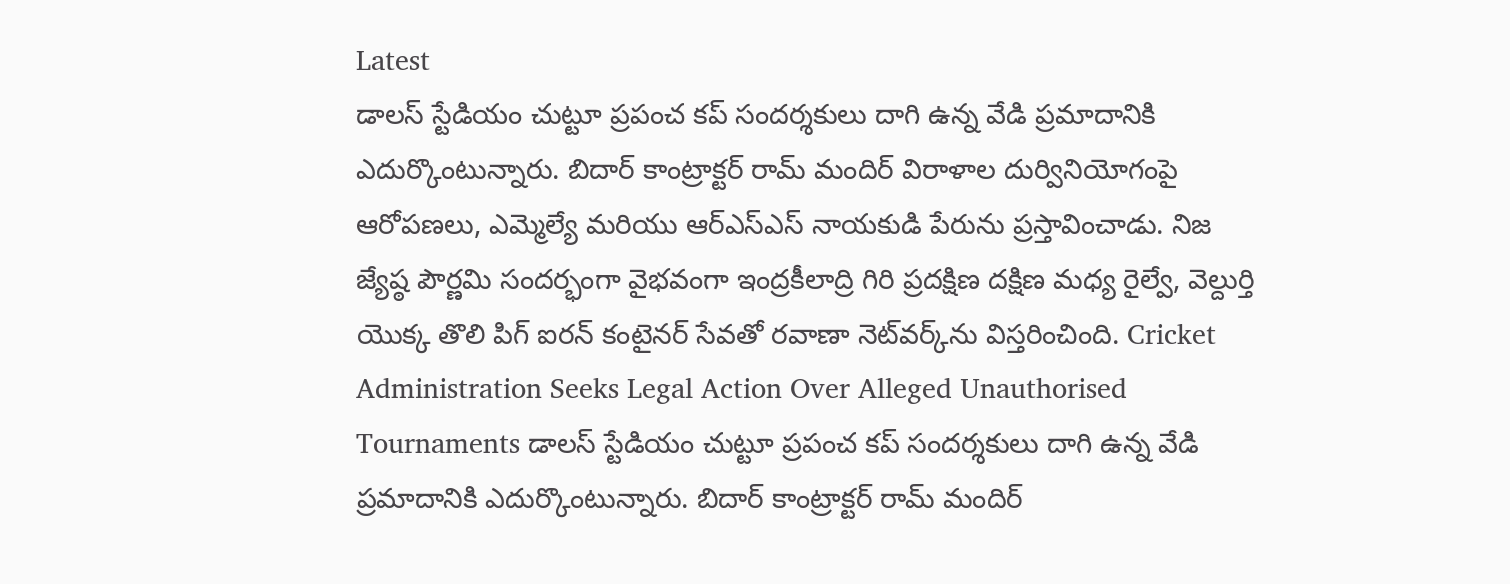Latest
డాలస్ స్టేడియం చుట్టూ ప్రపంచ కప్ సందర్శకులు దాగి ఉన్న వేడి ప్రమాదానికి ఎదుర్కొంటున్నారు. బిదార్ కాంట్రాక్టర్ రామ్ మందిర్ విరాళాల దుర్వినియోగంపై ఆరోపణలు, ఎమ్మెల్యే మరియు ఆర్‌ఎస్‌ఎస్ నాయకుడి పేరును ప్రస్తావించాడు. నిజ జ్యేష్ఠ పౌర్ణమి సందర్భంగా వైభవంగా ఇంద్రకీలాద్రి గిరి ప్రదక్షిణ దక్షిణ మధ్య రైల్వే, వెల్దుర్తి యొక్క తొలి పిగ్ ఐరన్ కంటైనర్ సేవతో రవాణా నెట్‌వర్క్‌ను విస్తరించింది. Cricket Administration Seeks Legal Action Over Alleged Unauthorised Tournaments డాలస్ స్టేడియం చుట్టూ ప్రపంచ కప్ సందర్శకులు దాగి ఉన్న వేడి ప్రమాదానికి ఎదుర్కొంటున్నారు. బిదార్ కాంట్రాక్టర్ రామ్ మందిర్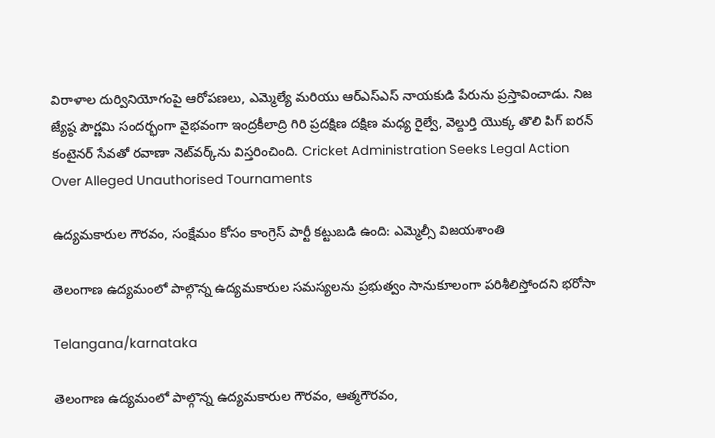విరాళాల దుర్వినియోగంపై ఆరోపణలు, ఎమ్మెల్యే మరియు ఆర్‌ఎస్‌ఎస్ నాయకుడి పేరును ప్రస్తావించాడు. నిజ జ్యేష్ఠ పౌర్ణమి సందర్భంగా వైభవంగా ఇంద్రకీలాద్రి గిరి ప్రదక్షిణ దక్షిణ మధ్య రైల్వే, వెల్దుర్తి యొక్క తొలి పిగ్ ఐరన్ కంటైనర్ సేవతో రవాణా నెట్‌వర్క్‌ను విస్తరించింది. Cricket Administration Seeks Legal Action Over Alleged Unauthorised Tournaments

ఉద్యమకారుల గౌరవం, సంక్షేమం కోసం కాంగ్రెస్ పార్టీ కట్టుబడి ఉంది: ఎమ్మెల్సీ విజయశాంతి

తెలంగాణ ఉద్యమంలో పాల్గొన్న ఉద్యమకారుల సమస్యలను ప్రభుత్వం సానుకూలంగా పరిశీలిస్తోందని భరోసా

Telangana/karnataka

తెలంగాణ ఉద్యమంలో పాల్గొన్న ఉద్యమకారుల గౌరవం, ఆత్మగౌరవం,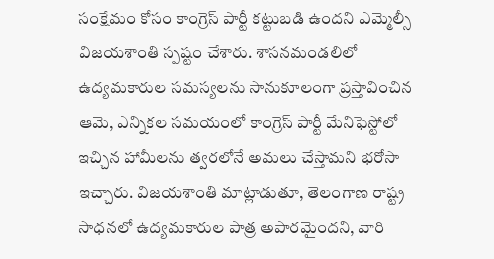సంక్షేమం కోసం కాంగ్రెస్ పార్టీ కట్టుబడి ఉందని ఎమ్మెల్సీ విజయశాంతి స్పష్టం చేశారు. శాసనమండలిలో ఉద్యమకారుల సమస్యలను సానుకూలంగా ప్రస్తావించిన ఆమె, ఎన్నికల సమయంలో కాంగ్రెస్ పార్టీ మేనిఫెస్టోలో ఇచ్చిన హామీలను త్వరలోనే అమలు చేస్తామని భరోసా ఇచ్చారు. విజయశాంతి మాట్లాడుతూ, తెలంగాణ రాష్ట్ర సాధనలో ఉద్యమకారుల పాత్ర అపారమైందని, వారి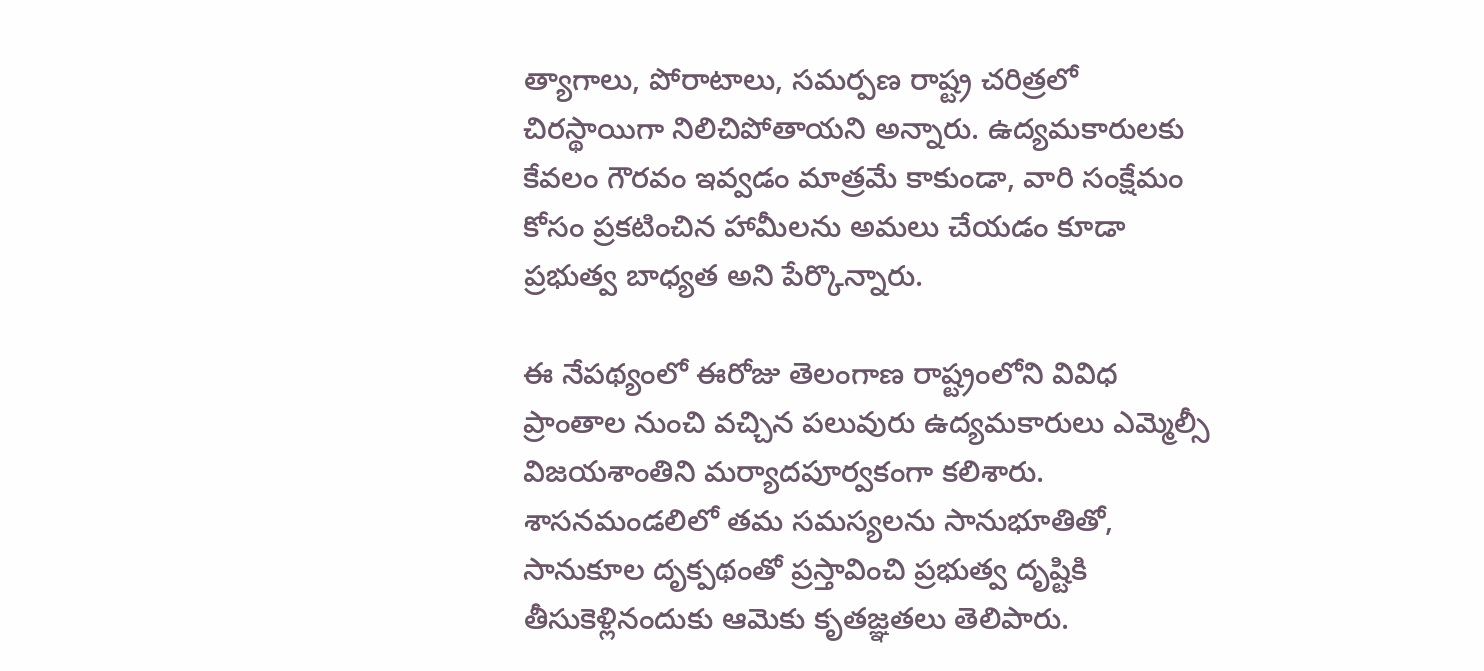త్యాగాలు, పోరాటాలు, సమర్పణ రాష్ట్ర చరిత్రలో చిరస్థాయిగా నిలిచిపోతాయని అన్నారు. ఉద్యమకారులకు కేవలం గౌరవం ఇవ్వడం మాత్రమే కాకుండా, వారి సంక్షేమం కోసం ప్రకటించిన హామీలను అమలు చేయడం కూడా ప్రభుత్వ బాధ్యత అని పేర్కొన్నారు.

ఈ నేపథ్యంలో ఈరోజు తెలంగాణ రాష్ట్రంలోని వివిధ ప్రాంతాల నుంచి వచ్చిన పలువురు ఉద్యమకారులు ఎమ్మెల్సీ విజయశాంతిని మర్యాదపూర్వకంగా కలిశారు. శాసనమండలిలో తమ సమస్యలను సానుభూతితో, సానుకూల దృక్పథంతో ప్రస్తావించి ప్రభుత్వ దృష్టికి తీసుకెళ్లినందుకు ఆమెకు కృతజ్ఞతలు తెలిపారు.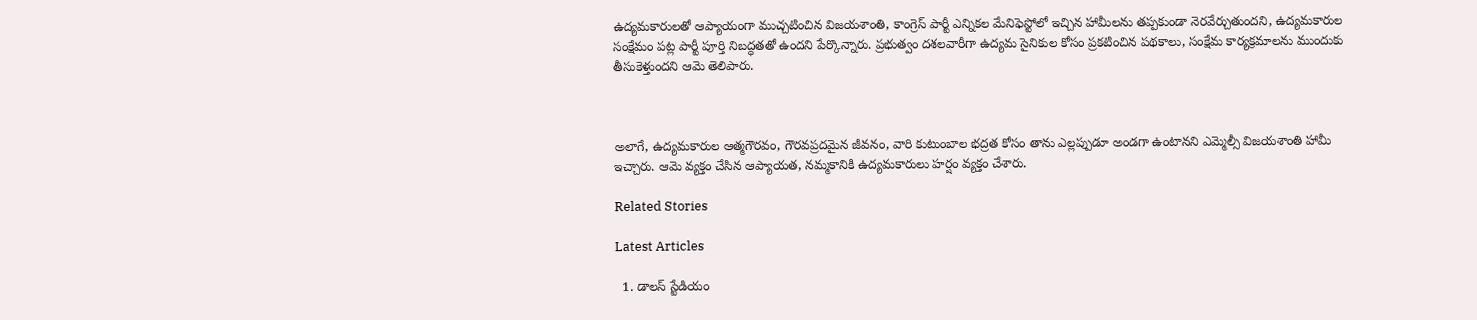ఉద్యమకారులతో ఆప్యాయంగా ముచ్చటించిన విజయశాంతి, కాంగ్రెస్ పార్టీ ఎన్నికల మేనిఫెస్టోలో ఇచ్చిన హామీలను తప్పకుండా నెరవేర్చుతుందని, ఉద్యమకారుల సంక్షేమం పట్ల పార్టీ పూర్తి నిబద్ధతతో ఉందని పేర్కొన్నారు. ప్రభుత్వం దశలవారీగా ఉద్యమ సైనికుల కోసం ప్రకటించిన పథకాలు, సంక్షేమ కార్యక్రమాలను ముందుకు తీసుకెళ్తుందని ఆమె తెలిపారు.



అలాగే, ఉద్యమకారుల ఆత్మగౌరవం, గౌరవప్రదమైన జీవనం, వారి కుటుంబాల భద్రత కోసం తాను ఎల్లప్పుడూ అండగా ఉంటానని ఎమ్మెల్సీ విజయశాంతి హామీ ఇచ్చారు. ఆమె వ్యక్తం చేసిన ఆప్యాయత, నమ్మకానికి ఉద్యమకారులు హర్షం వ్యక్తం చేశారు.

Related Stories

Latest Articles

  1. డాలస్ స్టేడియం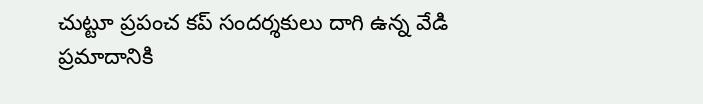చుట్టూ ప్రపంచ కప్ సందర్శకులు దాగి ఉన్న వేడి ప్రమాదానికి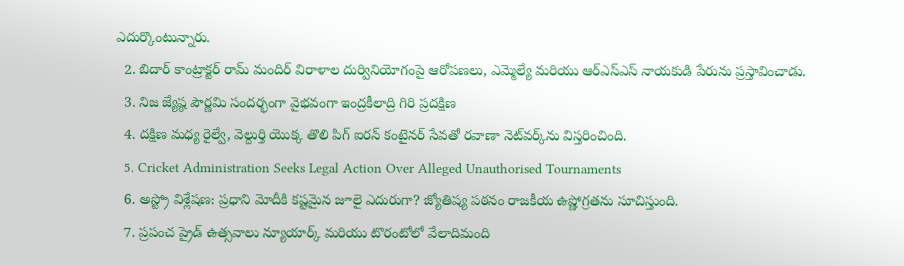ఎదుర్కొంటున్నారు.
  2. బిదార్ కాంట్రాక్టర్ రామ్ మందిర్ విరాళాల దుర్వినియోగంపై ఆరోపణలు, ఎమ్మెల్యే మరియు ఆర్‌ఎస్‌ఎస్ నాయకుడి పేరును ప్రస్తావించాడు.
  3. నిజ జ్యేష్ఠ పౌర్ణమి సందర్భంగా వైభవంగా ఇంద్రకీలాద్రి గిరి ప్రదక్షిణ
  4. దక్షిణ మధ్య రైల్వే, వెల్దుర్తి యొక్క తొలి పిగ్ ఐరన్ కంటైనర్ సేవతో రవాణా నెట్‌వర్క్‌ను విస్తరించింది.
  5. Cricket Administration Seeks Legal Action Over Alleged Unauthorised Tournaments
  6. అస్ట్రో విశ్లేషణ: ప్రధాని మోదీకి కష్టమైన జూలై ఎదురుగా? జ్యోతిష్య పఠనం రాజకీయ ఉష్ణోగ్రతను సూచిస్తుంది.
  7. ప్రపంచ ప్రైడ్ ఉత్సవాలు న్యూయార్క్ మరియు టొరంటోలో వేలాదిమంది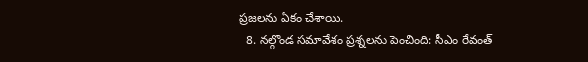ప్రజలను ఏకం చేశాయి.
  8. నల్గొండ సమావేశం ప్రశ్నలను పెంచింది: సీఎం రేవంత్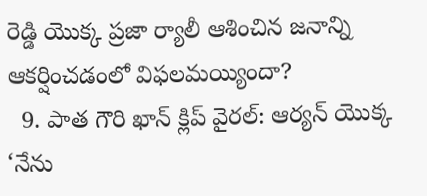రెడ్డి యొక్క ప్రజా ర్యాలీ ఆశించిన జనాన్ని ఆకర్షించడంలో విఫలమయ్యిందా?
  9. పాత గౌరి ఖాన్ క్లిప్ వైరల్: ఆర్యన్ యొక్క ‘నేను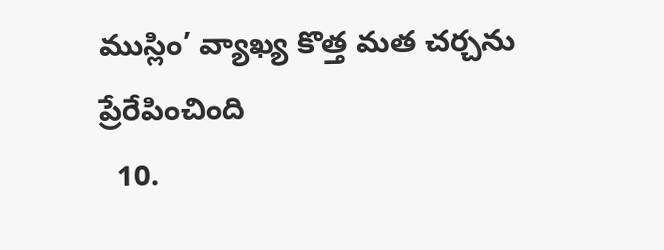ముస్లిం’ వ్యాఖ్య కొత్త మత చర్చను ప్రేరేపించింది
  10.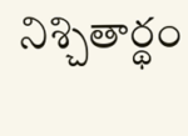నిశ్చితార్థం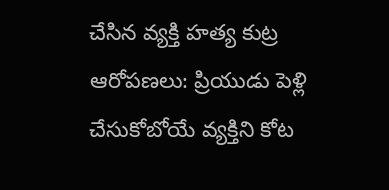చేసిన వ్యక్తి హత్య కుట్ర ఆరోపణలు: ప్రియుడు పెళ్లి చేసుకోబోయే వ్యక్తిని కోట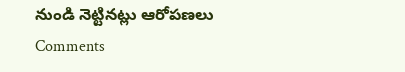నుండి నెట్టినట్లు ఆరోపణలు
Comments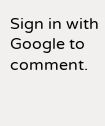Sign in with Google to comment.